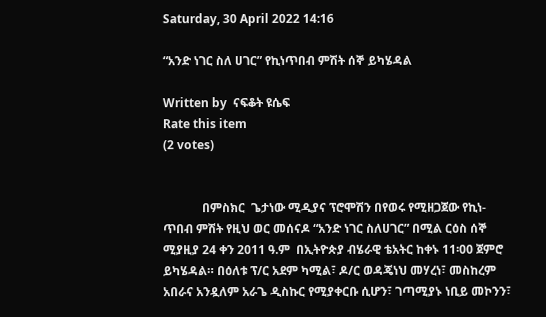Saturday, 30 April 2022 14:16

“አንድ ነገር ስለ ሀገር” የኪነጥበብ ምሽት ሰኞ ይካሄዳል

Written by  ናፍቆት ዩሴፍ
Rate this item
(2 votes)


             በምስክር  ጌታነው ሚዲያና ፕሮሞሽን በየወሩ የሚዘጋጀው የኪነ-ጥበብ ምሽት የዚህ ወር መሰናዶ “አንድ ነገር ስለሀገር” በሚል ርዕስ ሰኞ ሚያዚያ 24 ቀን 2011 ዓ.ም  በኢትዮጵያ ብሄራዊ ቴአትር ከቀኑ 11፡00 ጀምሮ ይካሄዳል። በዕለቱ ፕ/ር አደም ካሚል፣ ዶ/ር ወዳጄነህ መሃረነ፣ መስከረም አበራና አንዷለም አራጌ ዲስኩር የሚያቀርቡ ሲሆን፣ ገጣሚያኑ ነቢይ መኮንን፣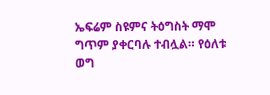ኤፍሬም ስዩምና ትዕግስት ማሞ ግጥም ያቀርባሉ ተብሏል። የዕለቱ ወግ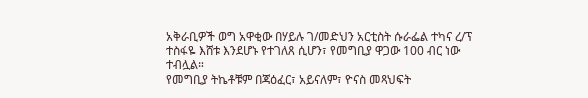አቅራቢዎች ወግ አዋቂው በሃይሉ ገ/መድህን አርቲስት ሱራፌል ተካና ረ/ፕ ተስፋዬ እሸቱ እንደሆኑ የተገለጸ ሲሆን፣ የመግቢያ ዋጋው 100 ብር ነው ተብሏል።
የመግቢያ ትኬቶቹም በጃዕፈር፣ አይናለም፣ ዮናስ መጻህፍት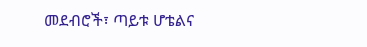መደብሮች፣ ጣይቱ ሆቴልና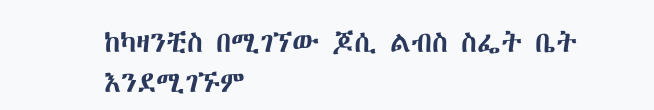ከካዛንቺስ በሚገኘው ጆሲ ልብስ ስፌት ቤት እንደሚገኙም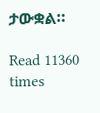ታውቋል።

Read 11360 times